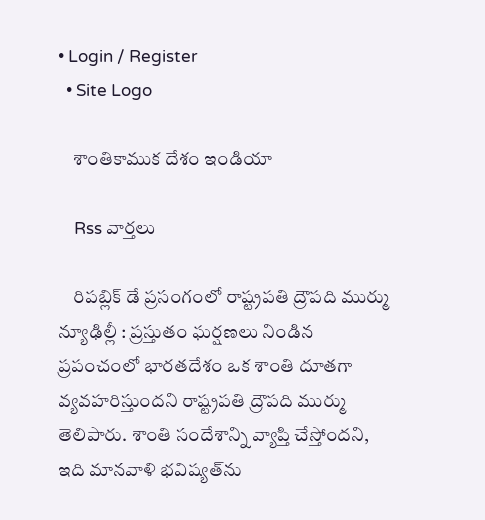• Login / Register
  • Site Logo

    శాంతికాముక దేశం ఇండియా

    Rss వార్తలు

    రిపబ్లిక్‌ డే ప్రసంగంలో రాష్ట్రపతి ద్రౌపది ముర్ము న్యూఢిల్లీ : ప్రస్తుతం ఘర్షణలు నిండిన ప్రపంచంలో భారతదేశం ఒక శాంతి దూతగా వ్యవహరిస్తుందని రాష్ట్రపతి ద్రౌపది ముర్ము తెలిపారు. శాంతి సందేశాన్ని వ్యాప్తి చేస్తోందని, ఇది మానవాళి భవిష్యత్‌ను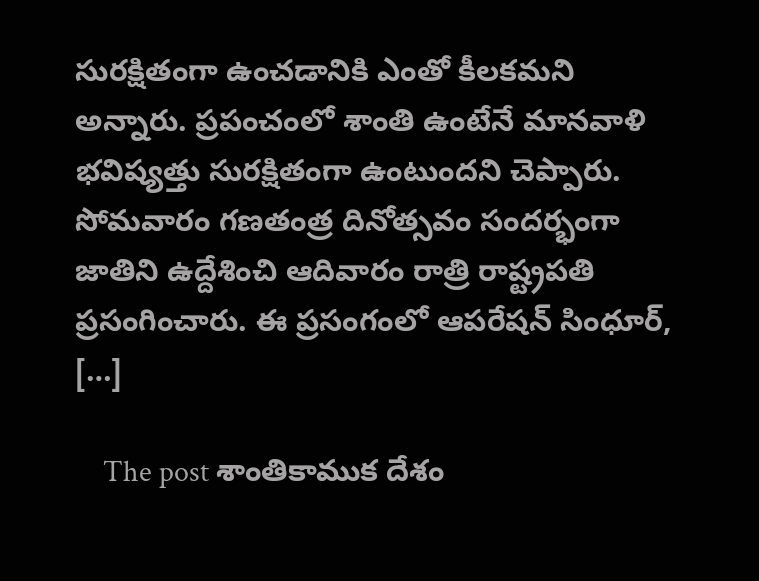సురక్షితంగా ఉంచడానికి ఎంతో కీలకమని అన్నారు. ప్రపంచంలో శాంతి ఉంటేనే మానవాళి భవిష్యత్తు సురక్షితంగా ఉంటుందని చెప్పారు. సోమవారం గణతంత్ర దినోత్సవం సందర్భంగా జాతిని ఉద్దేశించి ఆదివారం రాత్రి రాష్ట్రపతి ప్రసంగించారు. ఈ ప్రసంగంలో ఆపరేషన్‌ సింధూర్‌, […]

    The post శాంతికాముక దేశం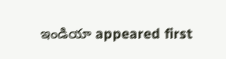ఇండియా appeared first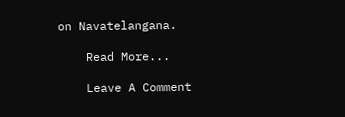on Navatelangana.

    Read More...

    Leave A Comment